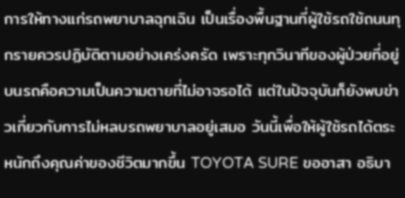การให้ทางแก่รถพยาบาลฉุกเฉิน เป็นเรื่องพื้นฐานที่ผู้ใช้รถใช้ถนนทุกรายควรปฏิบัติตามอย่างเคร่งครัด เพราะทุกวินาทีของผู้ป่วยที่อยู่บนรถคือความเป็นความตายที่ไม่อาจรอได้ แต่ในปัจจุบันก็ยังพบข่าวเกี่ยวกับการไม่หลบรถพยาบาลอยู่เสมอ วันนี้เพื่อให้ผู้ใช้รถได้ตระหนักถึงคุณค่าของชีวิตมากขึ้น TOYOTA SURE ขออาสา อธิบา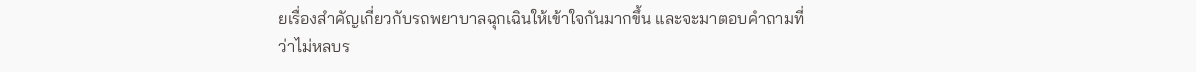ยเรื่องสำคัญเกี่ยวกับรถพยาบาลฉุกเฉินให้เข้าใจกันมากขึ้น และจะมาตอบคำถามที่ว่าไม่หลบร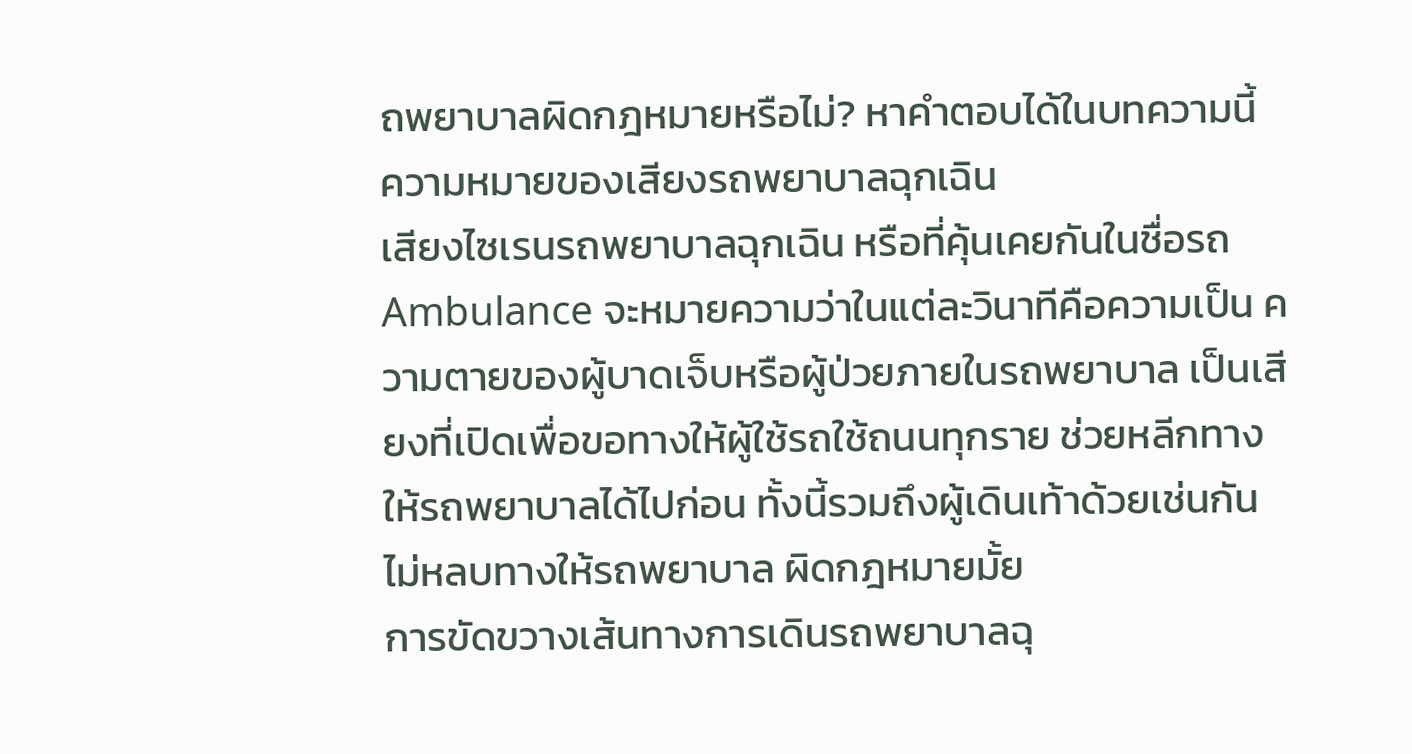ถพยาบาลผิดกฎหมายหรือไม่? หาคำตอบได้ในบทความนี้
ความหมายของเสียงรถพยาบาลฉุกเฉิน
เสียงไซเรนรถพยาบาลฉุกเฉิน หรือที่คุ้นเคยกันในชื่อรถ Ambulance จะหมายความว่าในแต่ละวินาทีคือความเป็น ความตายของผู้บาดเจ็บหรือผู้ป่วยภายในรถพยาบาล เป็นเสียงที่เปิดเพื่อขอทางให้ผู้ใช้รถใช้ถนนทุกราย ช่วยหลีกทางให้รถพยาบาลได้ไปก่อน ทั้งนี้รวมถึงผู้เดินเท้าด้วยเช่นกัน
ไม่หลบทางให้รถพยาบาล ผิดกฎหมายมั้ย
การขัดขวางเส้นทางการเดินรถพยาบาลฉุ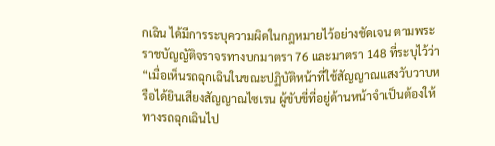กเฉิน ได้มีการระบุความผิดในกฎหมายไว้อย่างชัดเจน ตามพระราชบัญญัติจราจรทางบกมาตรา 76 และมาตรา 148 ที่ระบุไว้ว่า “เมื่อเห็นรถฉุกเฉินในขณะปฏิบัติหน้าที่ใช้สัญญาณแสงวับวาบหรือได้ยินเสียงสัญญาณไซเรน ผู้ขับขี่ที่อยู่ด้านหน้าจำเป็นต้องให้ทางรถฉุกเฉินไป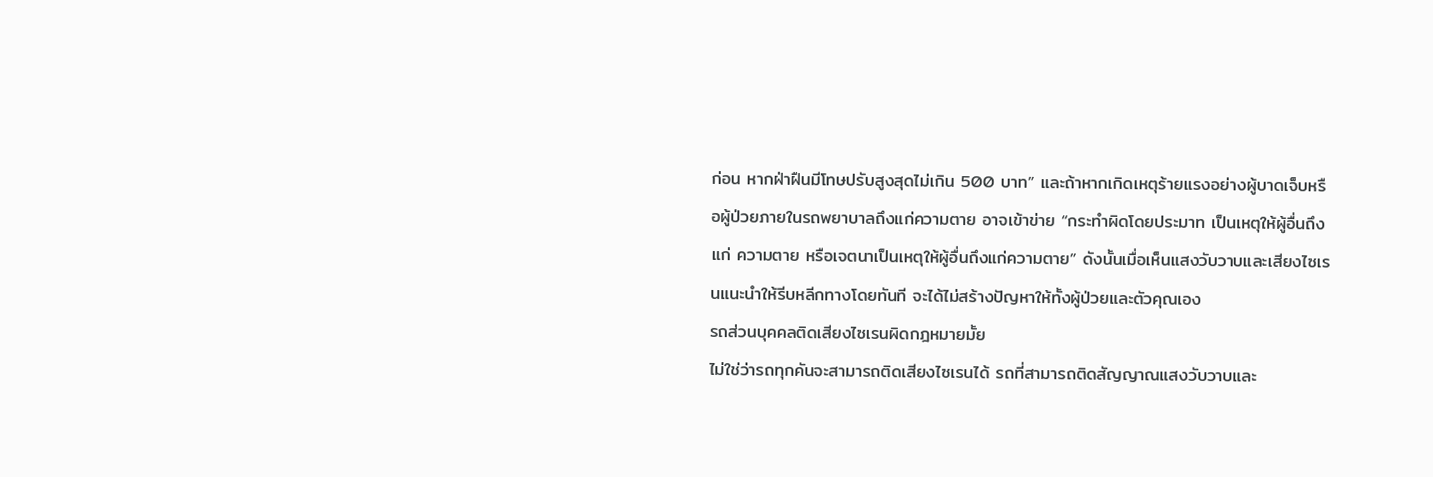ก่อน หากฝ่าฝืนมีโทษปรับสูงสุดไม่เกิน 500 บาท” และถ้าหากเกิดเหตุร้ายแรงอย่างผู้บาดเจ็บหรือผู้ป่วยภายในรถพยาบาลถึงแก่ความตาย อาจเข้าข่าย “กระทำผิดโดยประมาท เป็นเหตุให้ผู้อื่นถึงแก่ ความตาย หรือเจตนาเป็นเหตุให้ผู้อื่นถึงแก่ความตาย” ดังนั้นเมื่อเห็นแสงวับวาบและเสียงไซเรนแนะนำให้รีบหลีกทางโดยทันที จะได้ไม่สร้างปัญหาให้ทั้งผู้ป่วยและตัวคุณเอง
รถส่วนบุคคลติดเสียงไซเรนผิดกฎหมายมั้ย
ไม่ใช่ว่ารถทุกคันจะสามารถติดเสียงไซเรนได้ รถที่สามารถติดสัญญาณแสงวับวาบและ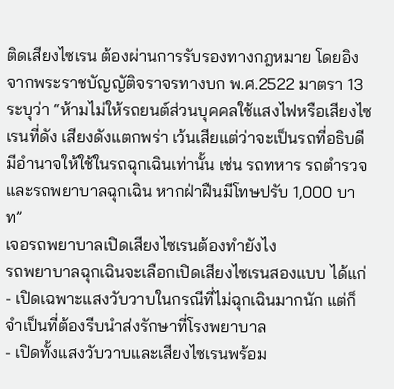ติดเสียงไซเรน ต้องผ่านการรับรองทางกฎหมาย โดยอิงจากพระราชบัญญัติจราจรทางบก พ.ศ.2522 มาตรา 13 ระบุว่า “ห้ามไม่ให้รถยนต์ส่วนบุคคลใช้แสงไฟหรือเสียงไซเรนที่ดัง เสียงดังแตกพร่า เว้นเสียแต่ว่าจะเป็นรถที่อธิบดีมีอำนาจให้ใช้ในรถฉุกเฉินเท่านั้น เช่น รถทหาร รถตำรวจ และรถพยาบาลฉุกเฉิน หากฝ่าฝืนมีโทษปรับ 1,000 บาท”
เจอรถพยาบาลเปิดเสียงไซเรนต้องทำยังไง
รถพยาบาลฉุกเฉินจะเลือกเปิดเสียงไซเรนสองแบบ ได้แก่
- เปิดเฉพาะแสงวับวาบในกรณีที่ไม่ฉุกเฉินมากนัก แต่ก็จำเป็นที่ต้องรีบนำส่งรักษาที่โรงพยาบาล
- เปิดทั้งแสงวับวาบและเสียงไซเรนพร้อม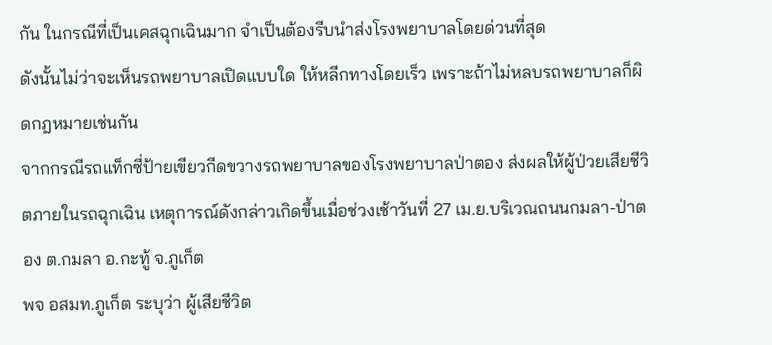กัน ในกรณีที่เป็นเคสฉุกเฉินมาก จำเป็นต้องรีบนำส่งโรงพยาบาลโดยด่วนที่สุด
ดังนั้นไม่ว่าจะเห็นรถพยาบาลเปิดแบบใด ให้หลีกทางโดยเร็ว เพราะถ้าไม่หลบรถพยาบาลก็ผิดกฎหมายเช่นกัน
จากกรณีรถแท็กซี่ป้ายเขียวกีดขวางรถพยาบาลของโรงพยาบาลป่าตอง ส่งผลให้ผู้ป่วยเสียชีวิตภายในรถฉุกเฉิน เหตุการณ์ดังกล่าวเกิดขึ้นเมื่อช่วงเช้าวันที่ 27 เม.ย.บริเวณถนนกมลา-ป่าตอง ต.กมลา อ.กะทู้ จ.ภูเก็ต
พจ อสมท.ภูเก็ต ระบุว่า ผู้เสียชีวิต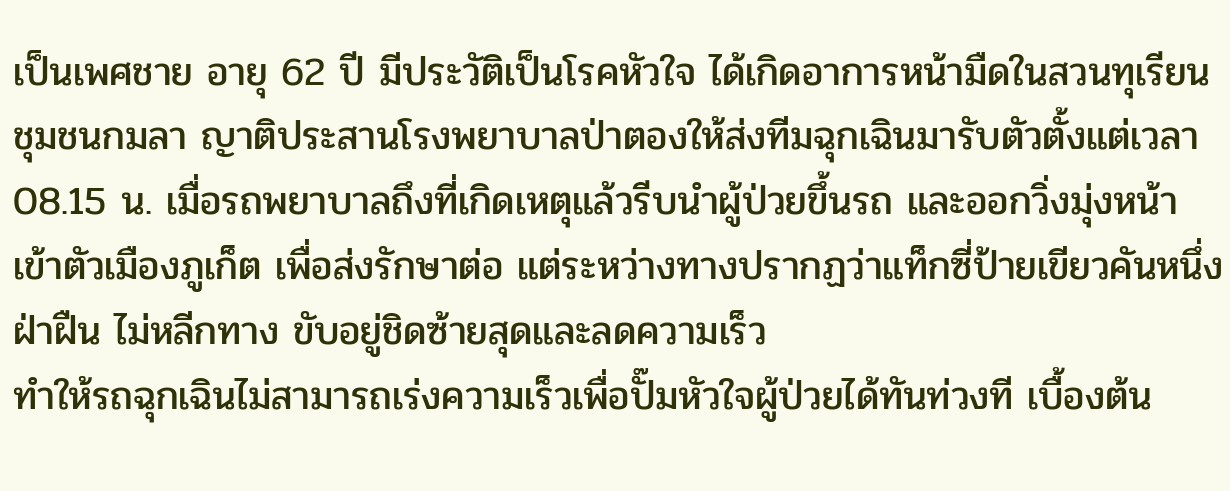เป็นเพศชาย อายุ 62 ปี มีประวัติเป็นโรคหัวใจ ได้เกิดอาการหน้ามืดในสวนทุเรียนชุมชนกมลา ญาติประสานโรงพยาบาลป่าตองให้ส่งทีมฉุกเฉินมารับตัวตั้งแต่เวลา 08.15 น. เมื่อรถพยาบาลถึงที่เกิดเหตุแล้วรีบนำผู้ป่วยขึ้นรถ และออกวิ่งมุ่งหน้าเข้าตัวเมืองภูเก็ต เพื่อส่งรักษาต่อ แต่ระหว่างทางปรากฏว่าแท็กซี่ป้ายเขียวคันหนึ่งฝ่าฝืน ไม่หลีกทาง ขับอยู่ชิดซ้ายสุดและลดความเร็ว
ทำให้รถฉุกเฉินไม่สามารถเร่งความเร็วเพื่อปั๊มหัวใจผู้ป่วยได้ทันท่วงที เบื้องต้น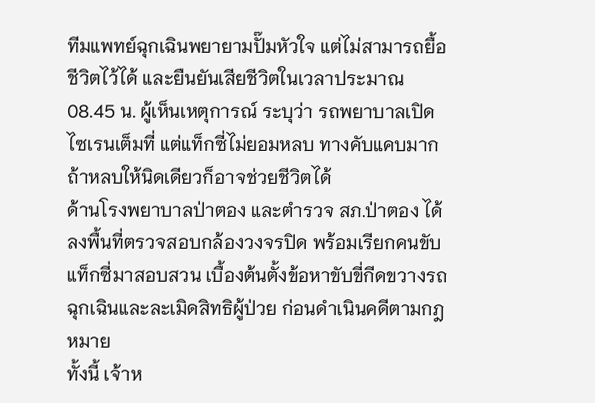ทีมแพทย์ฉุกเฉินพยายามปั๊มหัวใจ แต่ไม่สามารถยื้อชีวิตไว้ได้ และยืนยันเสียชีวิตในเวลาประมาณ 08.45 น. ผู้เห็นเหตุการณ์ ระบุว่า รถพยาบาลเปิดไซเรนเต็มที่ แต่แท็กซี่ไม่ยอมหลบ ทางคับแคบมาก ถ้าหลบให้นิดเดียวก็อาจช่วยชีวิตได้
ด้านโรงพยาบาลป่าตอง และตำรวจ สภ.ป่าตอง ได้ลงพื้นที่ตรวจสอบกล้องวงจรปิด พร้อมเรียกคนขับแท็กซี่มาสอบสวน เบื้องต้นตั้งข้อหาขับขี่กีดขวางรถฉุกเฉินและละเมิดสิทธิผู้ป่วย ก่อนดำเนินคดีตามกฎหมาย
ทั้งนี้ เจ้าห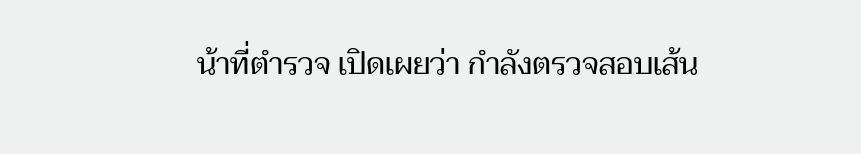น้าที่ตำรวจ เปิดเผยว่า กำลังตรวจสอบเส้น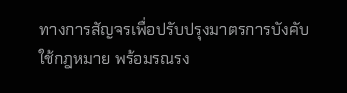ทางการสัญจรเพื่อปรับปรุงมาตรการบังคับใช้กฎหมาย พร้อมรณรง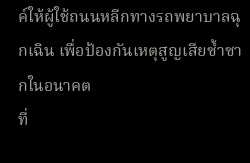ค์ให้ผู้ใช้ถนนหลีกทางรถพยาบาลฉุกเฉิน เพื่อป้องกันเหตุสูญเสียซ้ำซากในอนาคต
ที่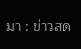มา : ข่าวสด